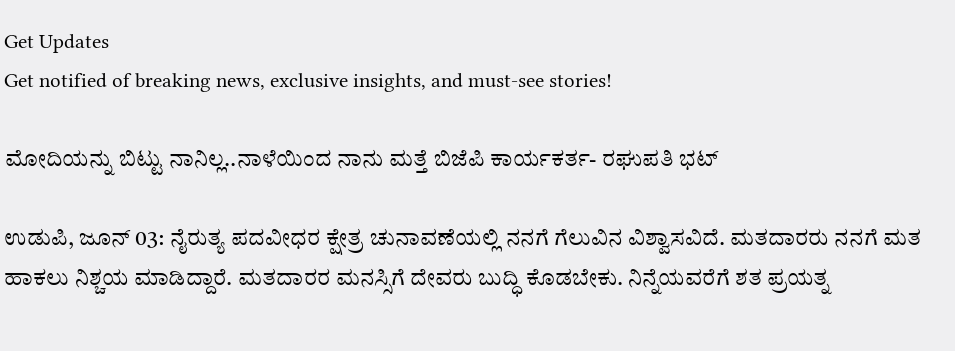Get Updates
Get notified of breaking news, exclusive insights, and must-see stories!

ಮೋದಿಯನ್ನು ಬಿಟ್ಟು ನಾನಿಲ್ಲ..ನಾಳೆಯಿಂದ ನಾನು ಮತ್ತೆ ಬಿಜೆಪಿ ಕಾರ್ಯಕರ್ತ- ರಘುಪತಿ ಭಟ್

ಉಡುಪಿ, ಜೂನ್ 03: ನೈರುತ್ಯ ಪದವೀಧರ ಕ್ಷೇತ್ರ ಚುನಾವಣೆಯಲ್ಲಿ ನನಗೆ ಗೆಲುವಿನ ವಿಶ್ವಾಸವಿದೆ. ಮತದಾರರು ನನಗೆ ಮತ ಹಾಕಲು ನಿಶ್ಚಯ ಮಾಡಿದ್ದಾರೆ. ಮತದಾರರ ಮನಸ್ಸಿಗೆ ದೇವರು ಬುದ್ಧಿ ಕೊಡಬೇಕು. ನಿನ್ನೆಯವರೆಗೆ ಶತ ಪ್ರಯತ್ನ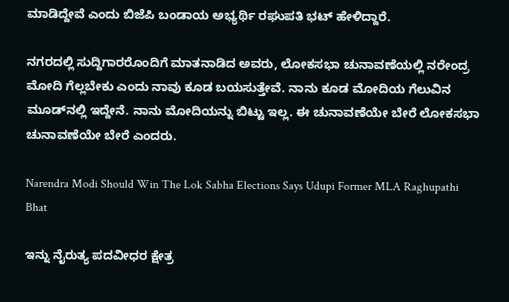ಮಾಡಿದ್ದೇವೆ ಎಂದು ಬಿಜೆಪಿ ಬಂಡಾಯ ಅಭ್ಯರ್ಥಿ ರಘುಪತಿ ಭಟ್ ಹೇಳಿದ್ದಾರೆ.

ನಗರದಲ್ಲಿ ಸುದ್ದಿಗಾರರೊಂದಿಗೆ ಮಾತನಾಡಿದ ಅವರು, ಲೋಕಸಭಾ ಚುನಾವಣೆಯಲ್ಲಿ ನರೇಂದ್ರ ಮೋದಿ ಗೆಲ್ಲಬೇಕು ಎಂದು ನಾವು ಕೂಡ ಬಯಸುತ್ತೇವೆ. ನಾನು ಕೂಡ ಮೋದಿಯ ಗೆಲುವಿನ ಮೂಡ್‌ನಲ್ಲಿ ಇದ್ದೇನೆ. ನಾನು ಮೋದಿಯನ್ನು ಬಿಟ್ಟು ಇಲ್ಲ. ಈ ಚುನಾವಣೆಯೇ ಬೇರೆ ಲೋಕಸಭಾ ಚುನಾವಣೆಯೇ ಬೇರೆ ಎಂದರು.

Narendra Modi Should Win The Lok Sabha Elections Says Udupi Former MLA Raghupathi Bhat

ಇನ್ನು ನೈರುತ್ಯ ಪದವೀಧರ ಕ್ಷೇತ್ರ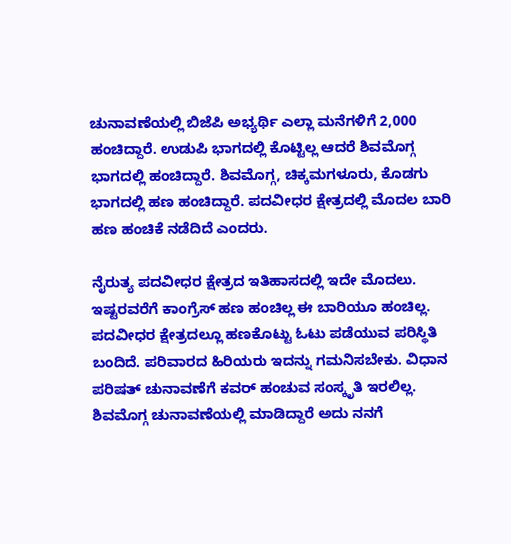ಚುನಾವಣೆಯಲ್ಲಿ ಬಿಜೆಪಿ ಅಭ್ಯರ್ಥಿ ಎಲ್ಲಾ ಮನೆಗಳಿಗೆ 2,000 ಹಂಚಿದ್ದಾರೆ. ಉಡುಪಿ ಭಾಗದಲ್ಲಿ ಕೊಟ್ಟಿಲ್ಲ ಆದರೆ ಶಿವಮೊಗ್ಗ ಭಾಗದಲ್ಲಿ ಹಂಚಿದ್ದಾರೆ. ಶಿವಮೊಗ್ಗ, ಚಿಕ್ಕಮಗಳೂರು, ಕೊಡಗು ಭಾಗದಲ್ಲಿ ಹಣ ಹಂಚಿದ್ದಾರೆ. ಪದವೀಧರ ಕ್ಷೇತ್ರದಲ್ಲಿ ಮೊದಲ ಬಾರಿ ಹಣ ಹಂಚಿಕೆ ನಡೆದಿದೆ ಎಂದರು.

ನೈರುತ್ಯ ಪದವೀಧರ ಕ್ಷೇತ್ರದ ಇತಿಹಾಸದಲ್ಲಿ ಇದೇ ಮೊದಲು. ಇಷ್ಟರವರೆಗೆ ಕಾಂಗ್ರೆಸ್ ಹಣ ಹಂಚಿಲ್ಲ ಈ ಬಾರಿಯೂ ಹಂಚಿಲ್ಲ. ಪದವೀಧರ ಕ್ಷೇತ್ರದಲ್ಲೂ ಹಣಕೊಟ್ಟು ಓಟು ಪಡೆಯುವ ಪರಿಸ್ಥಿತಿ ಬಂದಿದೆ. ಪರಿವಾರದ ಹಿರಿಯರು ಇದನ್ನು ಗಮನಿಸಬೇಕು. ವಿಧಾನ ಪರಿಷತ್ ಚುನಾವಣೆಗೆ ಕವರ್ ಹಂಚುವ ಸಂಸ್ಕೃತಿ ಇರಲಿಲ್ಲ. ಶಿವಮೊಗ್ಗ ಚುನಾವಣೆಯಲ್ಲಿ ಮಾಡಿದ್ದಾರೆ ಅದು ನನಗೆ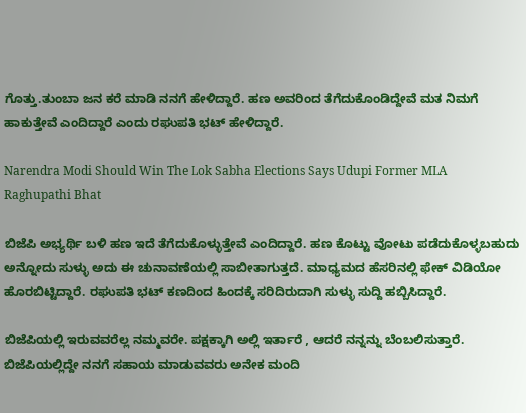ಗೊತ್ತು.ತುಂಬಾ ಜನ ಕರೆ ಮಾಡಿ ನನಗೆ ಹೇಳಿದ್ದಾರೆ. ಹಣ ಅವರಿಂದ ತೆಗೆದುಕೊಂಡಿದ್ದೇವೆ ಮತ ನಿಮಗೆ ಹಾಕುತ್ತೇವೆ ಎಂದಿದ್ದಾರೆ ಎಂದು ರಘುಪತಿ ಭಟ್ ಹೇಳಿದ್ದಾರೆ.

Narendra Modi Should Win The Lok Sabha Elections Says Udupi Former MLA Raghupathi Bhat

ಬಿಜೆಪಿ ಅಭ್ಯರ್ಥಿ ಬಳಿ ಹಣ ಇದೆ ತೆಗೆದುಕೊಳ್ಳುತ್ತೇವೆ ಎಂದಿದ್ದಾರೆ. ಹಣ ಕೊಟ್ಟು ವೋಟು ಪಡೆದುಕೊಳ್ಳಬಹುದು ಅನ್ನೋದು ಸುಳ್ಳು ಅದು ಈ ಚುನಾವಣೆಯಲ್ಲಿ ಸಾಬೀತಾಗುತ್ತದೆ. ಮಾಧ್ಯಮದ ಹೆಸರಿನಲ್ಲಿ ಫೇಕ್ ವಿಡಿಯೋ ಹೊರಬಿಟ್ಟಿದ್ದಾರೆ. ರಘುಪತಿ ಭಟ್ ಕಣದಿಂದ ಹಿಂದಕ್ಕೆ ಸರಿದಿರುದಾಗಿ ಸುಳ್ಳು ಸುದ್ದಿ ಹಬ್ಬಿಸಿದ್ದಾರೆ.

ಬಿಜೆಪಿಯಲ್ಲಿ ಇರುವವರೆಲ್ಲ ನಮ್ಮವರೇ. ಪಕ್ಷಕ್ಕಾಗಿ ಅಲ್ಲಿ ಇರ್ತಾರೆ , ಆದರೆ ನನ್ನನ್ನು ಬೆಂಬಲಿಸುತ್ತಾರೆ. ಬಿಜೆಪಿಯಲ್ಲಿದ್ದೇ ನನಗೆ ಸಹಾಯ ಮಾಡುವವರು ಅನೇಕ ಮಂದಿ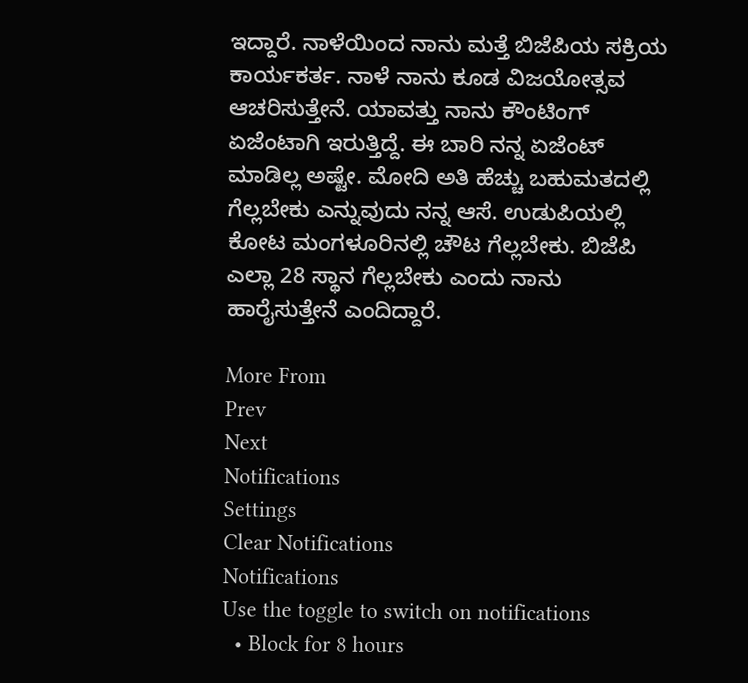ಇದ್ದಾರೆ. ನಾಳೆಯಿಂದ ನಾನು ಮತ್ತೆ ಬಿಜೆಪಿಯ ಸಕ್ರಿಯ ಕಾರ್ಯಕರ್ತ. ನಾಳೆ ನಾನು ಕೂಡ ವಿಜಯೋತ್ಸವ ಆಚರಿಸುತ್ತೇನೆ. ಯಾವತ್ತು ನಾನು ಕೌಂಟಿಂಗ್ ಏಜೆಂಟಾಗಿ ಇರುತ್ತಿದ್ದೆ. ಈ ಬಾರಿ ನನ್ನ ಏಜೆಂಟ್ ಮಾಡಿಲ್ಲ ಅಷ್ಟೇ. ಮೋದಿ ಅತಿ ಹೆಚ್ಚು ಬಹುಮತದಲ್ಲಿ ಗೆಲ್ಲಬೇಕು ಎನ್ನುವುದು ನನ್ನ ಆಸೆ. ಉಡುಪಿಯಲ್ಲಿ ಕೋಟ ಮಂಗಳೂರಿನಲ್ಲಿ ಚೌಟ ಗೆಲ್ಲಬೇಕು. ಬಿಜೆಪಿ ಎಲ್ಲಾ 28 ಸ್ಥಾನ ಗೆಲ್ಲಬೇಕು ಎಂದು ನಾನು ಹಾರೈಸುತ್ತೇನೆ ಎಂದಿದ್ದಾರೆ.

More From
Prev
Next
Notifications
Settings
Clear Notifications
Notifications
Use the toggle to switch on notifications
  • Block for 8 hours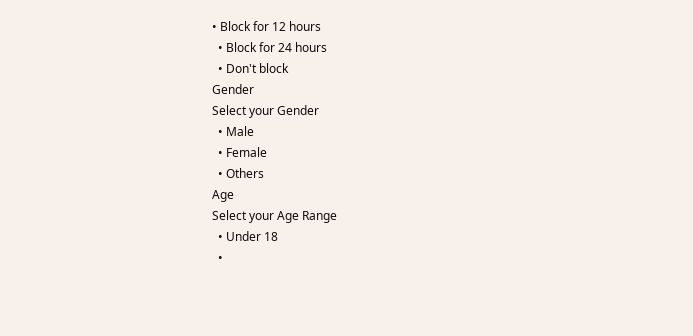• Block for 12 hours
  • Block for 24 hours
  • Don't block
Gender
Select your Gender
  • Male
  • Female
  • Others
Age
Select your Age Range
  • Under 18
  •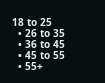18 to 25
  • 26 to 35
  • 36 to 45
  • 45 to 55
  • 55+